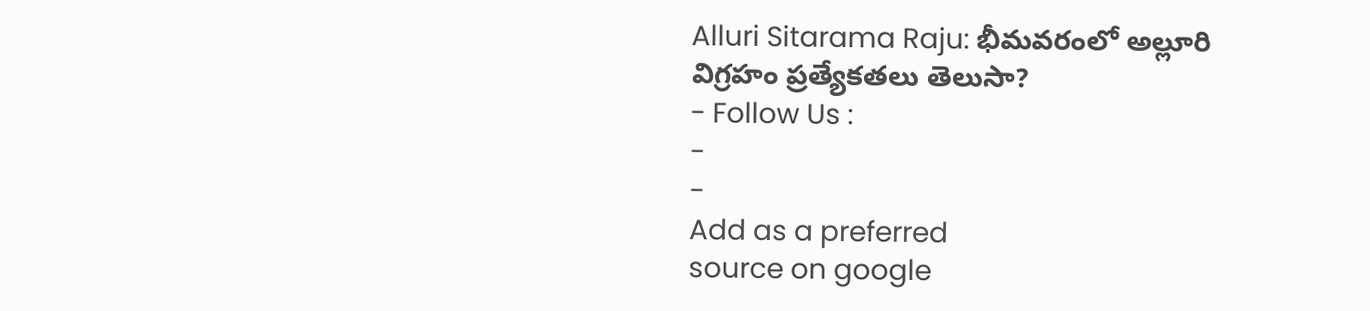Alluri Sitarama Raju: భీమవరంలో అల్లూరి విగ్రహం ప్రత్యేకతలు తెలుసా?
- Follow Us :
-
-
Add as a preferred
source on google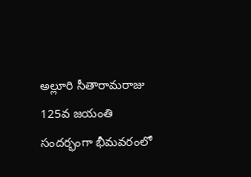అల్లూరి సీతారామరాజు 125వ జయంతి సందర్భంగా భీమవరంలో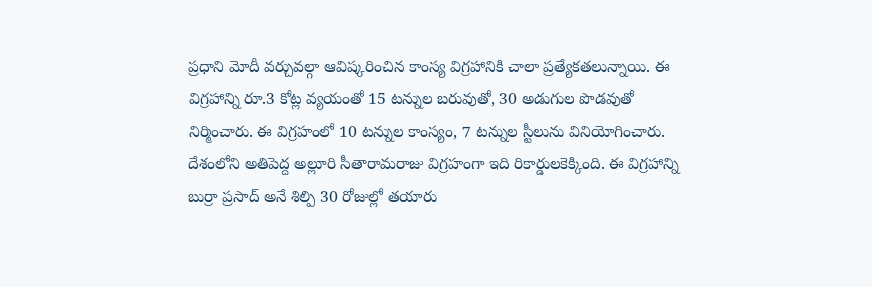ప్రధాని మోదీ వర్చువల్గా ఆవిష్కరించిన కాంస్య విగ్రహానికి చాలా ప్రత్యేకతలున్నాయి. ఈ విగ్రహాన్ని రూ.3 కోట్ల వ్యయంతో 15 టన్నుల బరువుతో, 30 అడుగుల పొడవుతో నిర్మించారు. ఈ విగ్రహంలో 10 టన్నుల కాంస్యం, 7 టన్నుల స్టీలును వినియోగించారు. దేశంలోని అతిపెద్ద అల్లూరి సీతారామరాజు విగ్రహంగా ఇది రికార్డులకెక్కింది. ఈ విగ్రహాన్ని బుర్రా ప్రసాద్ అనే శిల్పి 30 రోజుల్లో తయారు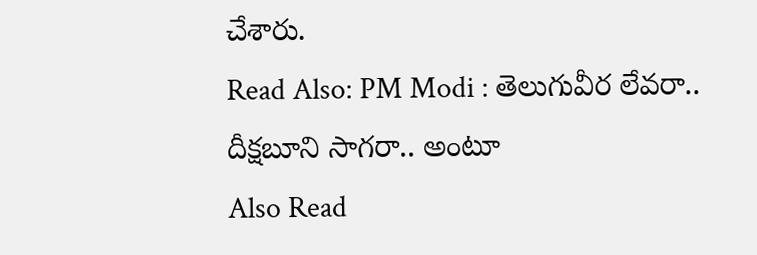చేశారు.
Read Also: PM Modi : తెలుగువీర లేవరా.. దీక్షబూని సాగరా.. అంటూ
Also Read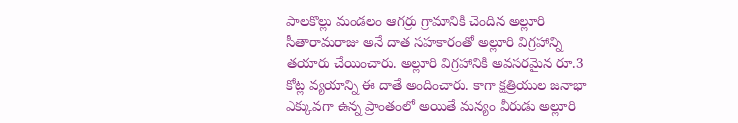పాలకొల్లు మండలం ఆగర్రు గ్రామానికి చెందిన అల్లూరి సీతారామరాజు అనే దాత సహకారంతో అల్లూరి విగ్రహాన్ని తయారు చేయించారు. అల్లూరి విగ్రహానికి అవసరమైన రూ.3 కోట్ల వ్యయాన్ని ఈ దాతే అందించారు. కాగా క్షత్రియుల జనాభా ఎక్కువగా ఉన్న ప్రాంతంలో అయితే మన్యం వీరుడు అల్లూరి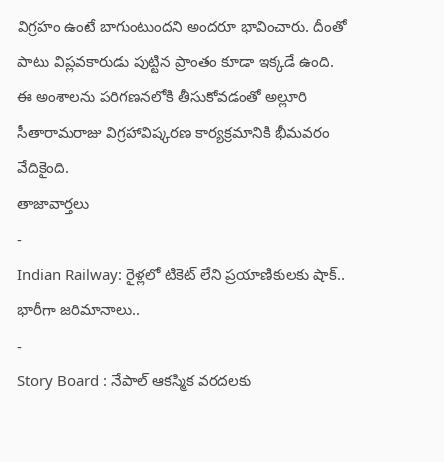విగ్రహం ఉంటే బాగుంటుందని అందరూ భావించారు. దీంతో పాటు విప్లవకారుడు పుట్టిన ప్రాంతం కూడా ఇక్కడే ఉంది. ఈ అంశాలను పరిగణనలోకి తీసుకోవడంతో అల్లూరి సీతారామరాజు విగ్రహావిష్కరణ కార్యక్రమానికి భీమవరం వేదికైంది.
తాజావార్తలు
-
Indian Railway: రైళ్లలో టికెట్ లేని ప్రయాణికులకు షాక్.. భారీగా జరిమానాలు..
-
Story Board : నేపాల్ ఆకస్మిక వరదలకు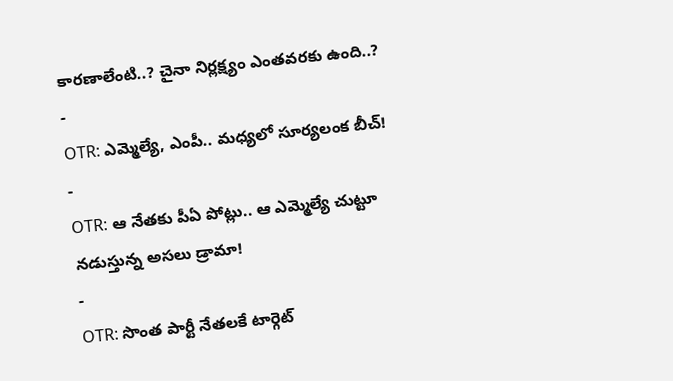కారణాలేంటి..? చైనా నిర్లక్ష్యం ఎంతవరకు ఉంది..?
-
OTR: ఎమ్మెల్యే, ఎంపీ.. మధ్యలో సూర్యలంక బీచ్!
-
OTR: ఆ నేతకు పీఏ పోట్లు.. ఆ ఎమ్మెల్యే చుట్టూ నడుస్తున్న అసలు డ్రామా!
-
OTR: సొంత పార్టీ నేతలకే టార్గెట్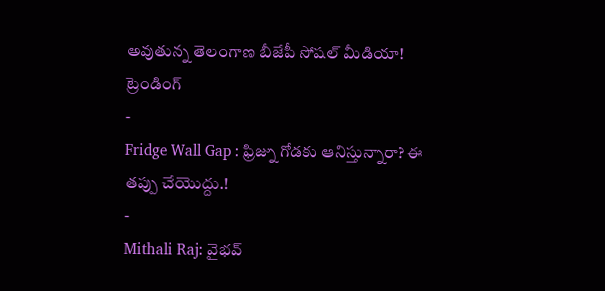అవుతున్న తెలంగాణ బీజేపీ సోషల్ మీడియా!
ట్రెండింగ్
-
Fridge Wall Gap : ఫ్రిజ్ను గోడకు ఆనిస్తున్నారా? ఈ తప్పు చేయొద్దు.!
-
Mithali Raj: వైభవ్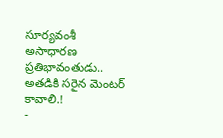సూర్యవంశీ అసాధారణ ప్రతిభావంతుడు.. అతడికి సరైన మెంటర్ కావాలి.!
-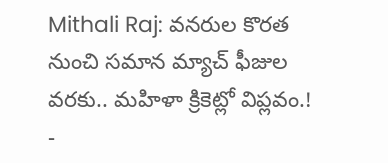Mithali Raj: వనరుల కొరత నుంచి సమాన మ్యాచ్ ఫీజుల వరకు.. మహిళా క్రికెట్లో విప్లవం.!
-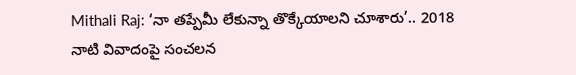Mithali Raj: ‘నా తప్పేమీ లేకున్నా తొక్కేయాలని చూశారు’.. 2018 నాటి వివాదంపై సంచలన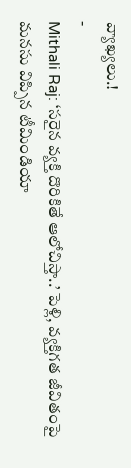వ్యాఖ్యలు.!
-
Mithali Raj: ‘సరైన వ్యక్తి దొరికితే ఆలోచిస్తా..’ పెళ్లి, వ్యక్తిగత జీవితంపై మనసు విప్పిన టీమిండియా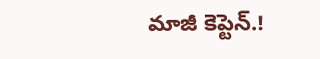మాజీ కెప్టెన్.!